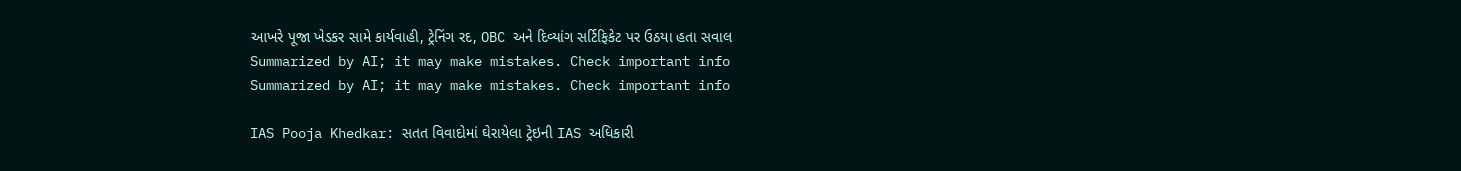આખરે પૂજા ખેડકર સામે કાર્યવાહી, ટ્રેનિંગ રદ, OBC અને દિવ્યાંગ સર્ટિફિકેટ પર ઉઠયા હતા સવાલ
Summarized by AI; it may make mistakes. Check important info
Summarized by AI; it may make mistakes. Check important info

IAS Pooja Khedkar: સતત વિવાદોમાં ઘેરાયેલા ટ્રેઇની IAS અધિકારી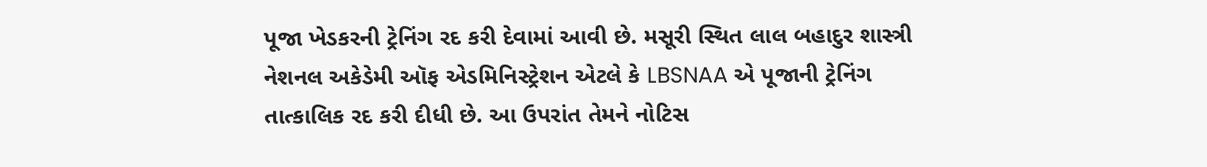પૂજા ખેડકરની ટ્રેનિંગ રદ કરી દેવામાં આવી છે. મસૂરી સ્થિત લાલ બહાદુર શાસ્ત્રી નેશનલ અકેડેમી ઑફ એડમિનિસ્ટ્રેશન એટલે કે LBSNAA એ પૂજાની ટ્રેનિંગ તાત્કાલિક રદ કરી દીધી છે. આ ઉપરાંત તેમને નોટિસ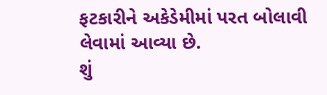ફટકારીને અકેડેમીમાં પરત બોલાવી લેવામાં આવ્યા છે.
શું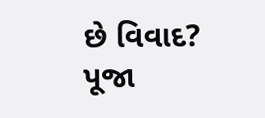છે વિવાદ?
પૂજા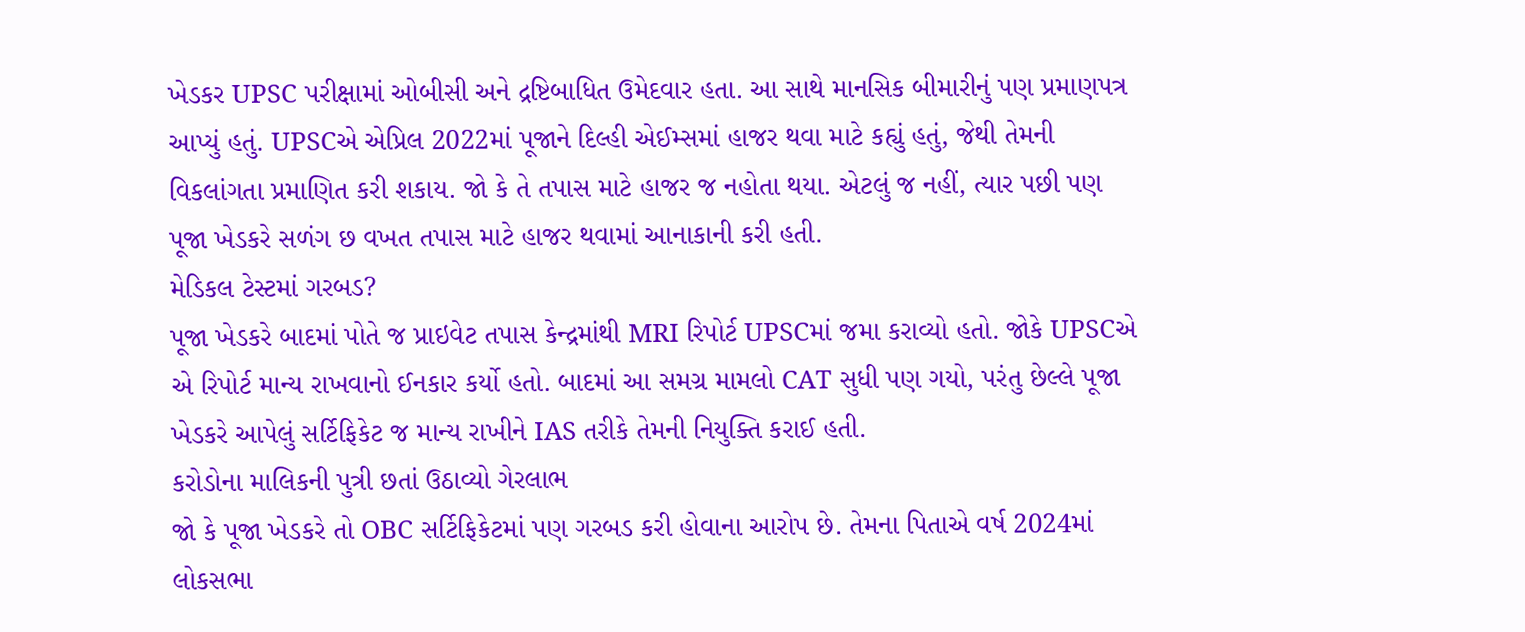ખેડકર UPSC પરીક્ષામાં ઓબીસી અને દ્રષ્ટિબાધિત ઉમેદવાર હતા. આ સાથે માનસિક બીમારીનું પણ પ્રમાણપત્ર આપ્યું હતું. UPSCએ એપ્રિલ 2022માં પૂજાને દિલ્હી એઈમ્સમાં હાજર થવા માટે કહ્યું હતું, જેથી તેમની વિકલાંગતા પ્રમાણિત કરી શકાય. જો કે તે તપાસ માટે હાજર જ નહોતા થયા. એટલું જ નહીં, ત્યાર પછી પણ પૂજા ખેડકરે સળંગ છ વખત તપાસ માટે હાજર થવામાં આનાકાની કરી હતી.
મેડિકલ ટેસ્ટમાં ગરબડ?
પૂજા ખેડકરે બાદમાં પોતે જ પ્રાઇવેટ તપાસ કેન્દ્રમાંથી MRI રિપોર્ટ UPSCમાં જમા કરાવ્યો હતો. જોકે UPSCએ એ રિપોર્ટ માન્ય રાખવાનો ઈનકાર કર્યો હતો. બાદમાં આ સમગ્ર મામલો CAT સુધી પણ ગયો, પરંતુ છેલ્લે પૂજા ખેડકરે આપેલું સર્ટિફિકેટ જ માન્ય રાખીને IAS તરીકે તેમની નિયુક્તિ કરાઈ હતી.
કરોડોના માલિકની પુત્રી છતાં ઉઠાવ્યો ગેરલાભ
જો કે પૂજા ખેડકરે તો OBC સર્ટિફિકેટમાં પણ ગરબડ કરી હોવાના આરોપ છે. તેમના પિતાએ વર્ષ 2024માં લોકસભા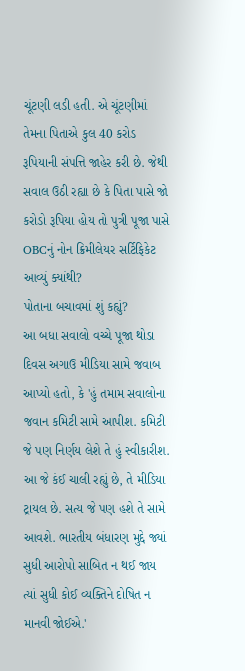ચૂંટણી લડી હતી. એ ચૂંટણીમાં તેમના પિતાએ કુલ 40 કરોડ રૂપિયાની સંપત્તિ જાહેર કરી છે. જેથી સવાલ ઉઠી રહ્યા છે કે પિતા પાસે જો કરોડો રૂપિયા હોય તો પુત્રી પૂજા પાસે OBCનું નોન ક્રિમીલેયર સર્ટિફિકેટ આવ્યું ક્યાંથી?
પોતાના બચાવમાં શું કહ્યું?
આ બધા સવાલો વચ્ચે પૂજા થોડા દિવસ અગાઉ મીડિયા સામે જવાબ આપ્યો હતો, કે 'હું તમામ સવાલોના જવાન કમિટી સામે આપીશ. કમિટી જે પણ નિર્ણય લેશે તે હું સ્વીકારીશ. આ જે કંઈ ચાલી રહ્યું છે, તે મીડિયા ટ્રાયલ છે. સત્ય જે પણ હશે તે સામે આવશે. ભારતીય બંધારણ મુદ્દે જ્યાં સુધી આરોપો સાબિત ન થઈ જાય ત્યાં સુધી કોઈ વ્યક્તિને દોષિત ન માનવી જોઈએ.'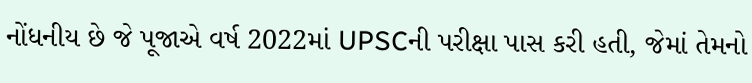નોંધનીય છે જે પૂજાએ વર્ષ 2022માં UPSCની પરીક્ષા પાસ કરી હતી, જેમાં તેમનો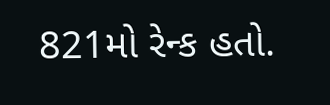821મો રેન્ક હતો.